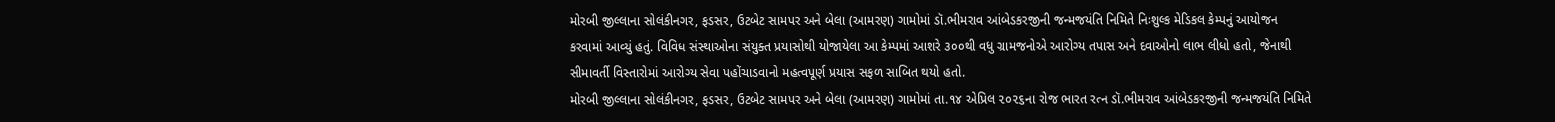મોરબી જીલ્લાના સોલંકીનગર, ફડસર, ઉટબેટ સામપર અને બેલા (આમરણ) ગામોમાં ડૉ.ભીમરાવ આંબેડકરજીની જન્મજયંતિ નિમિતે નિઃશુલ્ક મેડિકલ કેમ્પનું આયોજન કરવામાં આવ્યું હતું. વિવિધ સંસ્થાઓના સંયુક્ત પ્રયાસોથી યોજાયેલા આ કેમ્પમાં આશરે ૩૦૦થી વધુ ગ્રામજનોએ આરોગ્ય તપાસ અને દવાઓનો લાભ લીધો હતો, જેનાથી સીમાવર્તી વિસ્તારોમાં આરોગ્ય સેવા પહોંચાડવાનો મહત્વપૂર્ણ પ્રયાસ સફળ સાબિત થયો હતો.
મોરબી જીલ્લાના સોલંકીનગર, ફડસર, ઉટબેટ સામપર અને બેલા (આમરણ) ગામોમાં તા.૧૪ એપ્રિલ ૨૦૨૬ના રોજ ભારત રત્ન ડૉ.ભીમરાવ આંબેડકરજીની જન્મજયંતિ નિમિતે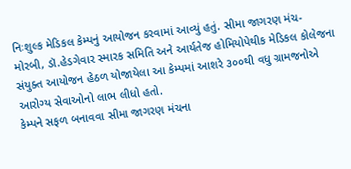નિઃશુલ્ક મેડિકલ કેમ્પનું આયોજન કરવામાં આવ્યું હતું. સીમા જાગરણ મંચ-મોરબી, ડૉ.હેડગેવાર સ્મારક સમિતિ અને આર્યતેજ હોમિયોપેથીક મેડિકલ કોલેજના સંયુક્ત આયોજન હેઠળ યોજાયેલા આ કેમ્પમાં આશરે ૩૦૦થી વધુ ગ્રામજનોએ આરોગ્ય સેવાઓનો લાભ લીધો હતો.
કેમ્પને સફળ બનાવવા સીમા જાગરણ મંચના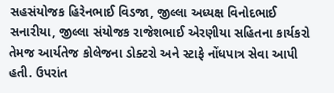સહસંયોજક હિરેનભાઈ વિડજા, જીલ્લા અધ્યક્ષ વિનોદભાઈ સનારીયા, જીલ્લા સંયોજક રાજેશભાઈ એરણીયા સહિતના કાર્યકરો તેમજ આર્યતેજ કોલેજના ડોક્ટરો અને સ્ટાફે નોંધપાત્ર સેવા આપી હતી. ઉપરાંત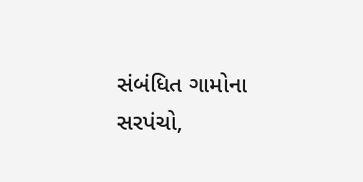સંબંધિત ગામોના સરપંચો,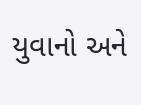યુવાનો અને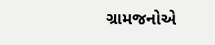ગ્રામજનોએ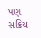પણ સક્રિય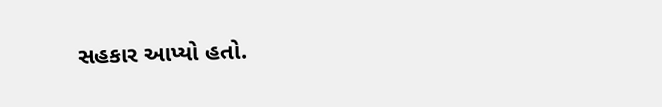સહકાર આપ્યો હતો.